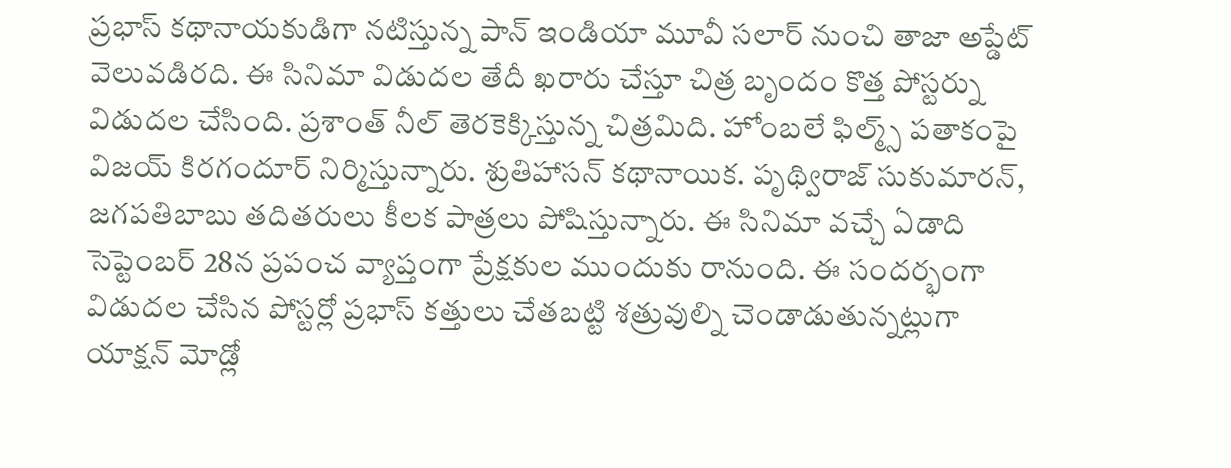ప్రభాస్ కథానాయకుడిగా నటిస్తున్న పాన్ ఇండియా మూవీ సలార్ నుంచి తాజా అప్డేట్ వెలువడిరది. ఈ సినిమా విడుదల తేదీ ఖరారు చేస్తూ చిత్ర బృందం కొత్త పోస్టర్ను విడుదల చేసింది. ప్రశాంత్ నీల్ తెరకెక్కిస్తున్న చిత్రమిది. హోంబలే ఫిల్మ్స్ పతాకంపై విజయ్ కిరగందూర్ నిర్మిస్తున్నారు. శ్రుతిహాసన్ కథానాయిక. పృథ్విరాజ్ సుకుమారన్, జగపతిబాబు తదితరులు కీలక పాత్రలు పోషిస్తున్నారు. ఈ సినిమా వచ్చే ఏడాది సెప్టెంబర్ 28న ప్రపంచ వ్యాప్తంగా ప్రేక్షకుల ముందుకు రానుంది. ఈ సందర్భంగా విడుదల చేసిన పోస్టర్లో ప్రభాస్ కత్తులు చేతబట్టి శత్రువుల్ని చెండాడుతున్నట్లుగా యాక్షన్ మోడ్లో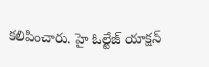కలిపించారు. హై ఓల్టేజ్ యాక్షన్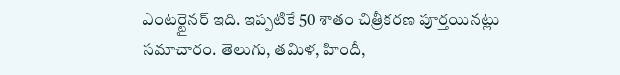ఎంటర్టైనర్ ఇది. ఇప్పటికే 50 శాతం చిత్రీకరణ పూర్తయినట్లు సమాచారం. తెలుగు, తమిళ, హిందీ,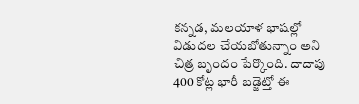కన్నడ, మలయాళ భాషల్లో విడుదల చేయబోతున్నాం అని చిత్ర బృందం పేర్కొంది. దాదాపు 400 కోట్ల భారీ బడ్జెట్తో ఈ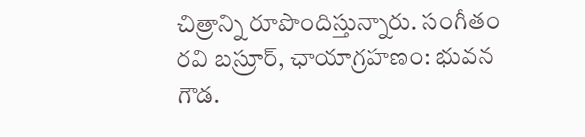చిత్రాన్ని రూపొందిస్తున్నారు. సంగీతం రవి బస్రూర్, ఛాయాగ్రహణం: భువన గౌడ.